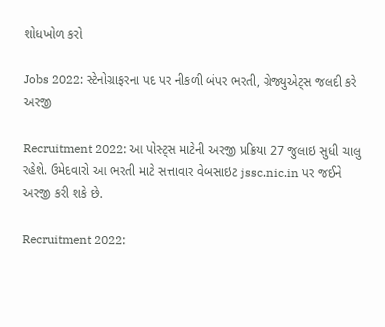શોધખોળ કરો

Jobs 2022: સ્ટેનોગ્રાફરના પદ પર નીકળી બંપર ભરતી, ગ્રેજ્યુએટ્સ જલદી કરે અરજી

Recruitment 2022: આ પોસ્ટ્સ માટેની અરજી પ્રક્રિયા 27 જુલાઇ સુધી ચાલુ રહેશે. ઉમેદવારો આ ભરતી માટે સત્તાવાર વેબસાઇટ jssc.nic.in પર જઈને અરજી કરી શકે છે.

Recruitment 2022: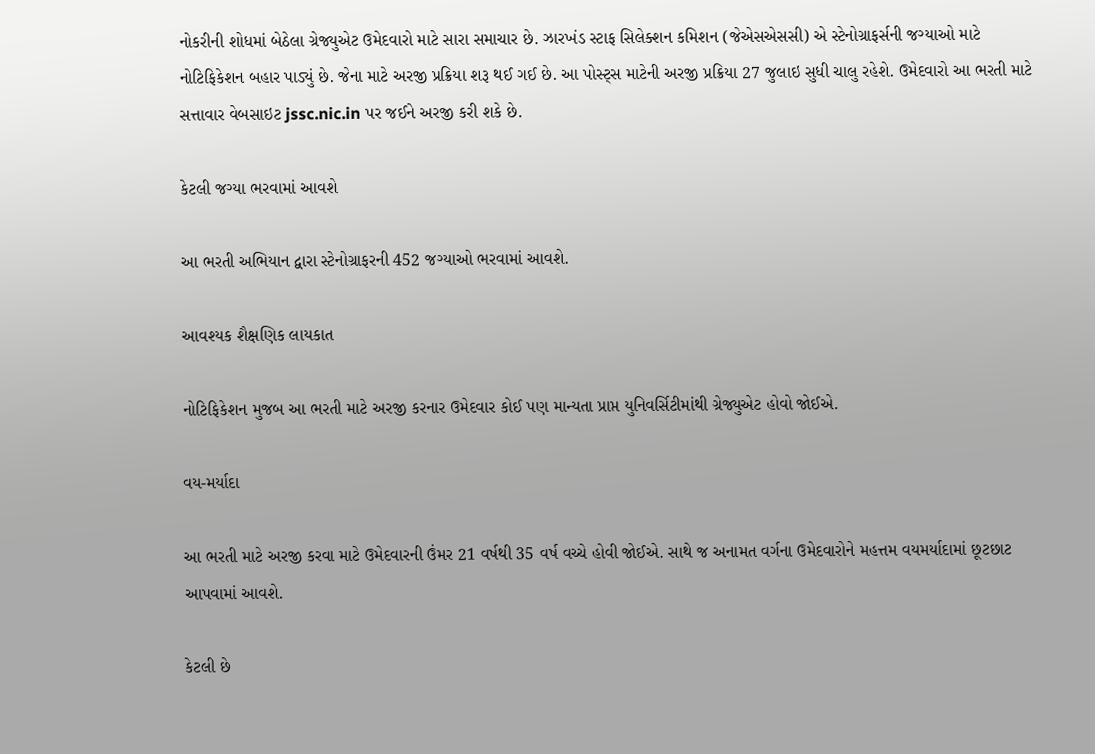નોકરીની શોધમાં બેઠેલા ગ્રેજ્યુએટ ઉમેદવારો માટે સારા સમાચાર છે. ઝારખંડ સ્ટાફ સિલેક્શન કમિશન (જેએસએસસી) એ સ્ટેનોગ્રાફર્સની જગ્યાઓ માટે નોટિફિકેશન બહાર પાડ્યું છે. જેના માટે અરજી પ્રક્રિયા શરૂ થઈ ગઈ છે. આ પોસ્ટ્સ માટેની અરજી પ્રક્રિયા 27 જુલાઇ સુધી ચાલુ રહેશે. ઉમેદવારો આ ભરતી માટે સત્તાવાર વેબસાઇટ jssc.nic.in પર જઈને અરજી કરી શકે છે.

કેટલી જગ્યા ભરવામાં આવશે

આ ભરતી અભિયાન દ્વારા સ્ટેનોગ્રાફરની 452 જગ્યાઓ ભરવામાં આવશે.

આવશ્યક શૈક્ષણિક લાયકાત

નોટિફિકેશન મુજબ આ ભરતી માટે અરજી કરનાર ઉમેદવાર કોઈ પણ માન્યતા પ્રાપ્ત યુનિવર્સિટીમાંથી ગ્રેજ્યુએટ હોવો જોઈએ.

વય-મર્યાદા

આ ભરતી માટે અરજી કરવા માટે ઉમેદવારની ઉંમર 21 વર્ષથી 35 વર્ષ વચ્ચે હોવી જોઈએ. સાથે જ અનામત વર્ગના ઉમેદવારોને મહત્તમ વયમર્યાદામાં છૂટછાટ આપવામાં આવશે.

કેટલી છે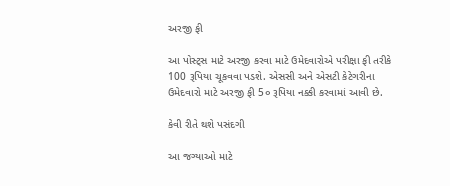અરજી ફી

આ પોસ્ટ્સ માટે અરજી કરવા માટે ઉમેદવારોએ પરીક્ષા ફી તરીકે 100 રૂપિયા ચૂકવવા પડશે. એસસી અને એસટી કેટેગરીના ઉમેદવારો માટે અરજી ફી 5૦ રૂપિયા નક્કી કરવામાં આવી છે.

કેવી રીતે થશે પસંદગી

આ જગ્યાઓ માટે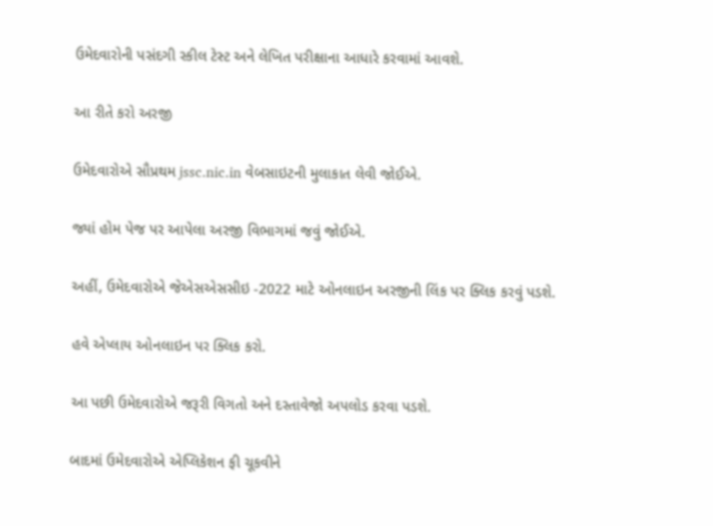ઉમેદવારોની પસંદગી સ્કીલ ટેસ્ટ અને લેખિત પરીક્ષાના આધારે કરવામાં આવશે.

આ રીતે કરો અરજી

ઉમેદવારોએ સૌપ્રથમ jssc.nic.in વેબસાઇટની મુલાકાત લેવી જોઈએ.

જ્યાં હોમ પેજ પર આપેલા અરજી વિભાગમાં જવું જોઈએ.

અહીં, ઉમેદવારોએ જેએસએસસીઇ -2022 માટે ઓનલાઇન અરજીની લિંક પર ક્લિક કરવું પડશે.

હવે એપ્લાય ઓનલાઇન પર ક્લિક કરો.

આ પછી ઉમેદવારોએ જરૂરી વિગતો અને દસ્તાવેજો અપલોડ કરવા પડશે.

બાદમાં ઉમેદવારોએ એપ્લિકેશન ફી ચૂકવીને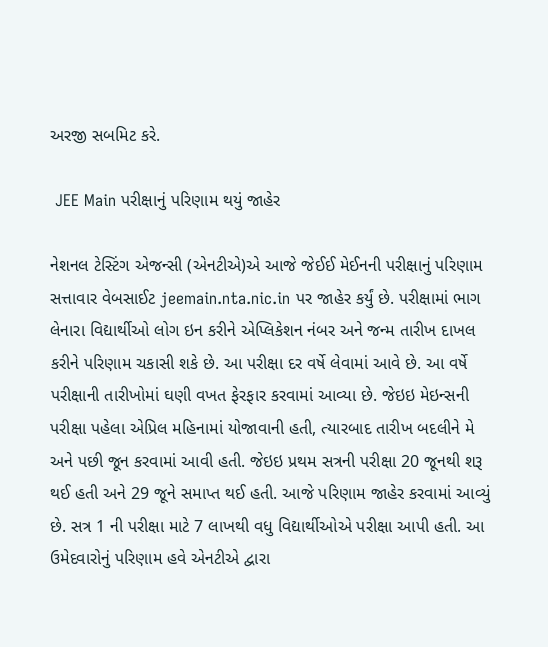અરજી સબમિટ કરે.

 JEE Main પરીક્ષાનું પરિણામ થયું જાહેર

નેશનલ ટેસ્ટિંગ એજન્સી (એનટીએ)એ આજે જેઈઈ મેઈનની પરીક્ષાનું પરિણામ સત્તાવાર વેબસાઈટ jeemain.nta.nic.in પર જાહેર કર્યું છે. પરીક્ષામાં ભાગ લેનારા વિદ્યાર્થીઓ લોગ ઇન કરીને એપ્લિકેશન નંબર અને જન્મ તારીખ દાખલ કરીને પરિણામ ચકાસી શકે છે. આ પરીક્ષા દર વર્ષે લેવામાં આવે છે. આ વર્ષે પરીક્ષાની તારીખોમાં ઘણી વખત ફેરફાર કરવામાં આવ્યા છે. જેઇઇ મેઇન્સની પરીક્ષા પહેલા એપ્રિલ મહિનામાં યોજાવાની હતી, ત્યારબાદ તારીખ બદલીને મે અને પછી જૂન કરવામાં આવી હતી. જેઇઇ પ્રથમ સત્રની પરીક્ષા 20 જૂનથી શરૂ થઈ હતી અને 29 જૂને સમાપ્ત થઈ હતી. આજે પરિણામ જાહેર કરવામાં આવ્યું છે. સત્ર 1 ની પરીક્ષા માટે 7 લાખથી વધુ વિદ્યાર્થીઓએ પરીક્ષા આપી હતી. આ ઉમેદવારોનું પરિણામ હવે એનટીએ દ્વારા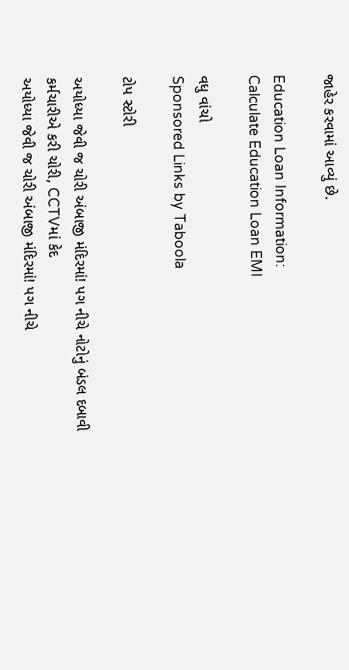જાહેર કરવામાં આવ્યું છે.

Education Loan Information:
Calculate Education Loan EMI

વધુ વાંચો
Sponsored Links by Taboola

ટોપ સ્ટોરી

અયોધ્યા જેવી જ ચોરી અંબાજી મંદિરમાં! પગ નીચે નોટોનું બંડલ દબાવી કર્મચારીએ કરી ચોરી, CCTVમાં કેદ
અયોધ્યા જેવી જ ચોરી અંબાજી મંદિરમાં! પગ નીચે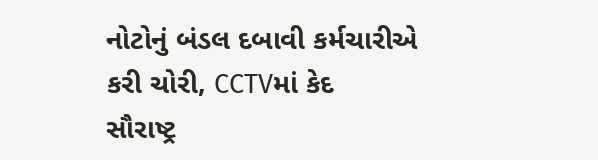નોટોનું બંડલ દબાવી કર્મચારીએ કરી ચોરી, CCTVમાં કેદ
સૌરાષ્ટ્ર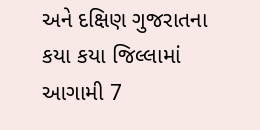અને દક્ષિણ ગુજરાતના કયા કયા જિલ્લામાં આગામી 7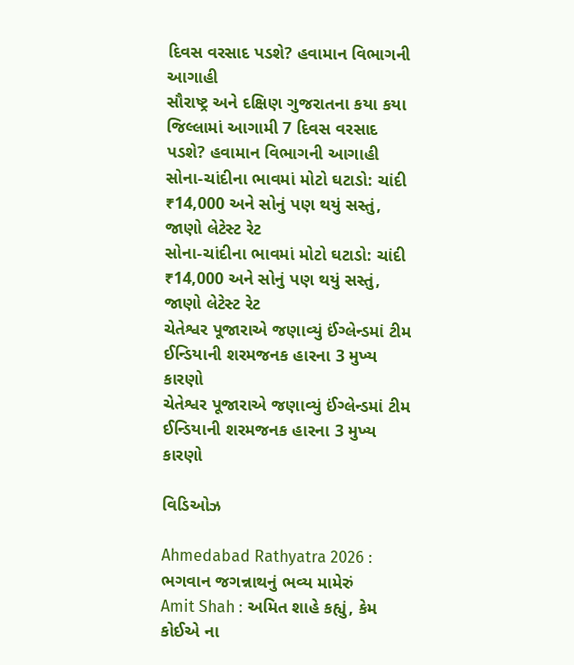દિવસ વરસાદ પડશે? હવામાન વિભાગની આગાહી
સૌરાષ્ટ્ર અને દક્ષિણ ગુજરાતના કયા કયા જિલ્લામાં આગામી 7 દિવસ વરસાદ પડશે? હવામાન વિભાગની આગાહી
સોના-ચાંદીના ભાવમાં મોટો ઘટાડો: ચાંદી ₹14,000 અને સોનું પણ થયું સસ્તું, જાણો લેટેસ્ટ રેટ
સોના-ચાંદીના ભાવમાં મોટો ઘટાડો: ચાંદી ₹14,000 અને સોનું પણ થયું સસ્તું, જાણો લેટેસ્ટ રેટ
ચેતેશ્વર પૂજારાએ જણાવ્યું ઈંગ્લેન્ડમાં ટીમ ઈન્ડિયાની શરમજનક હારના 3 મુખ્ય કારણો
ચેતેશ્વર પૂજારાએ જણાવ્યું ઈંગ્લેન્ડમાં ટીમ ઈન્ડિયાની શરમજનક હારના 3 મુખ્ય કારણો

વિડિઓઝ

Ahmedabad Rathyatra 2026 : ભગવાન જગન્નાથનું ભવ્ય મામેરું
Amit Shah : અમિત શાહે કહ્યું, કેમ કોઈએ ના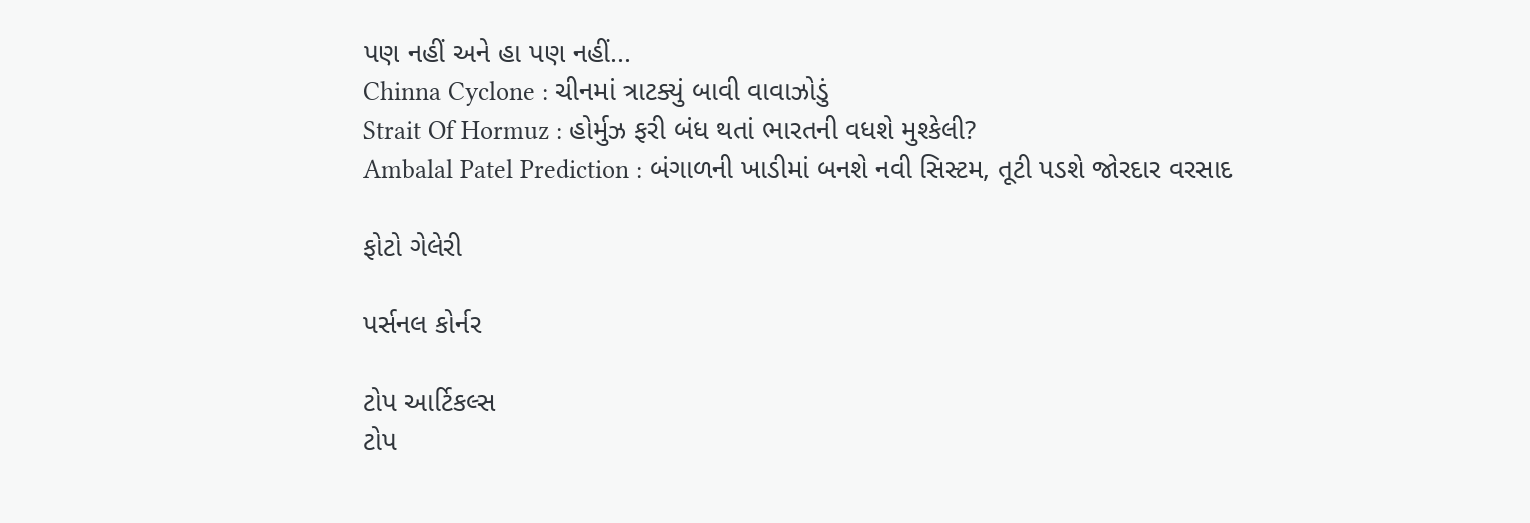પણ નહીં અને હા પણ નહીં...
Chinna Cyclone : ચીનમાં ત્રાટક્યું બાવી વાવાઝોડું
Strait Of Hormuz : હોર્મુઝ ફરી બંધ થતાં ભારતની વધશે મુશ્કેલી?
Ambalal Patel Prediction : બંગાળની ખાડીમાં બનશે નવી સિસ્ટમ, તૂટી પડશે જોરદાર વરસાદ

ફોટો ગેલેરી

પર્સનલ કોર્નર

ટોપ આર્ટિકલ્સ
ટોપ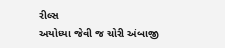રીલ્સ
અયોધ્યા જેવી જ ચોરી અંબાજી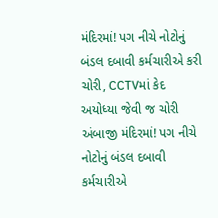મંદિરમાં! પગ નીચે નોટોનું બંડલ દબાવી કર્મચારીએ કરી ચોરી, CCTVમાં કેદ
અયોધ્યા જેવી જ ચોરી અંબાજી મંદિરમાં! પગ નીચે નોટોનું બંડલ દબાવી કર્મચારીએ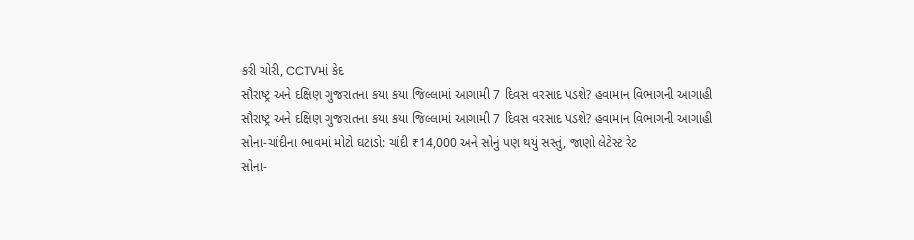કરી ચોરી, CCTVમાં કેદ
સૌરાષ્ટ્ર અને દક્ષિણ ગુજરાતના કયા કયા જિલ્લામાં આગામી 7 દિવસ વરસાદ પડશે? હવામાન વિભાગની આગાહી
સૌરાષ્ટ્ર અને દક્ષિણ ગુજરાતના કયા કયા જિલ્લામાં આગામી 7 દિવસ વરસાદ પડશે? હવામાન વિભાગની આગાહી
સોના-ચાંદીના ભાવમાં મોટો ઘટાડો: ચાંદી ₹14,000 અને સોનું પણ થયું સસ્તું, જાણો લેટેસ્ટ રેટ
સોના-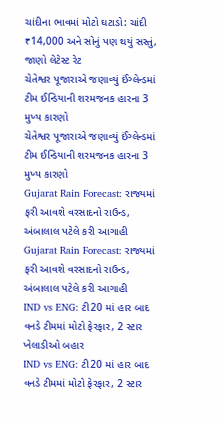ચાંદીના ભાવમાં મોટો ઘટાડો: ચાંદી ₹14,000 અને સોનું પણ થયું સસ્તું, જાણો લેટેસ્ટ રેટ
ચેતેશ્વર પૂજારાએ જણાવ્યું ઈંગ્લેન્ડમાં ટીમ ઈન્ડિયાની શરમજનક હારના 3 મુખ્ય કારણો
ચેતેશ્વર પૂજારાએ જણાવ્યું ઈંગ્લેન્ડમાં ટીમ ઈન્ડિયાની શરમજનક હારના 3 મુખ્ય કારણો
Gujarat Rain Forecast: રાજ્યમાં ફરી આવશે વરસાદનો રાઉન્ડ, અંબાલાલ પટેલે કરી આગાહી
Gujarat Rain Forecast: રાજ્યમાં ફરી આવશે વરસાદનો રાઉન્ડ, અંબાલાલ પટેલે કરી આગાહી
IND vs ENG: ટી20 માં હાર બાદ વનડે ટીમમાં મોટો ફેરફાર, 2 સ્ટાર ખેલાડીઓ બહાર
IND vs ENG: ટી20 માં હાર બાદ વનડે ટીમમાં મોટો ફેરફાર, 2 સ્ટાર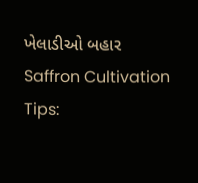ખેલાડીઓ બહાર
Saffron Cultivation Tips: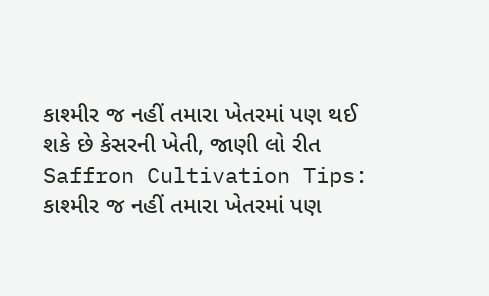કાશ્મીર જ નહીં તમારા ખેતરમાં પણ થઈ શકે છે કેસરની ખેતી, જાણી લો રીત
Saffron Cultivation Tips: કાશ્મીર જ નહીં તમારા ખેતરમાં પણ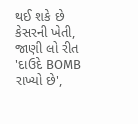થઈ શકે છે કેસરની ખેતી, જાણી લો રીત
'દાઉદે BOMB રાખ્યો છે',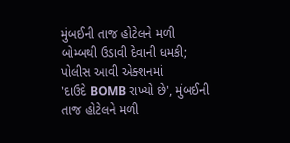મુંબઈની તાજ હોટેલને મળી બોમ્બથી ઉડાવી દેવાની ધમકી; પોલીસ આવી એક્શનમાં
'દાઉદે BOMB રાખ્યો છે', મુંબઈની તાજ હોટેલને મળી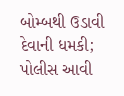બોમ્બથી ઉડાવી દેવાની ધમકી; પોલીસ આવી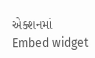એક્શનમાં
Embed widget